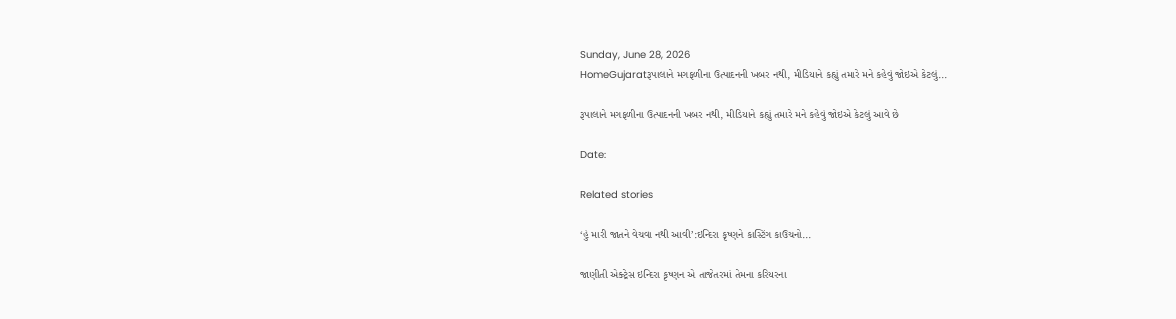Sunday, June 28, 2026
HomeGujaratરૂપાલાને મગફળીના ઉત્પાદનની ખબર નથી, મીડિયાને કહ્યું તમારે મને કહેવું જોઇએ કેટલું...

રૂપાલાને મગફળીના ઉત્પાદનની ખબર નથી, મીડિયાને કહ્યું તમારે મને કહેવું જોઇએ કેટલું આવે છે

Date:

Related stories

‘હું મારી જાતને વેચવા નથી આવી’:ઇન્દિરા કૃષ્ણને કાસ્ટિંગ કાઉચનો...

જાણીતી એક્ટ્રેસ ઇન્દિરા કૃષ્ણન એ તાજેતરમાં તેમના કરિયરના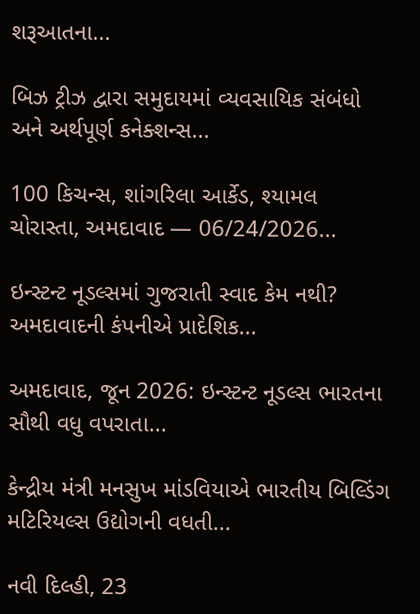શરૂઆતના...

બિઝ ટ્રીઝ દ્વારા સમુદાયમાં વ્યવસાયિક સંબંધો અને અર્થપૂર્ણ કનેક્શન્સ...

100 કિચન્સ, શાંગરિલા આર્કેડ, શ્યામલ ચોરાસ્તા, અમદાવાદ — 06/24/2026...

ઇન્સ્ટન્ટ નૂડલ્સમાં ગુજરાતી સ્વાદ કેમ નથી? અમદાવાદની કંપનીએ પ્રાદેશિક...

અમદાવાદ, જૂન 2026: ઇન્સ્ટન્ટ નૂડલ્સ ભારતના સૌથી વધુ વપરાતા...

કેન્દ્રીય મંત્રી મનસુખ માંડવિયાએ ભારતીય બિલ્ડિંગ મટિરિયલ્સ ઉદ્યોગની વધતી...

નવી દિલ્હી, 23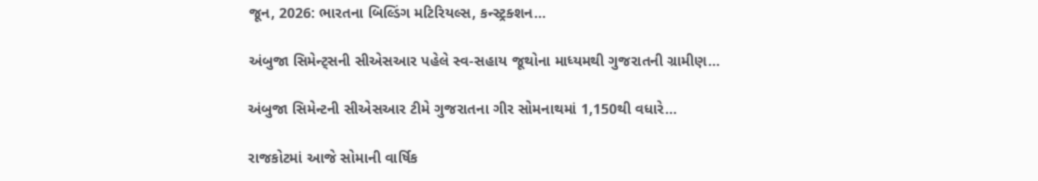જૂન, 2026: ભારતના બિલ્ડિંગ મટિરિયલ્સ, કન્સ્ટ્રક્શન...

અંબુજા સિમેન્ટ્સની સીએસઆર પહેલે સ્વ-સહાય જૂથોના માધ્યમથી ગુજરાતની ગ્રામીણ...

અંબુજા સિમેન્ટની સીએસઆર ટીમે ગુજરાતના ગીર સોમનાથમાં 1,150થી વધારે...

રાજકોટમાં આજે સોમાની વાર્ષિક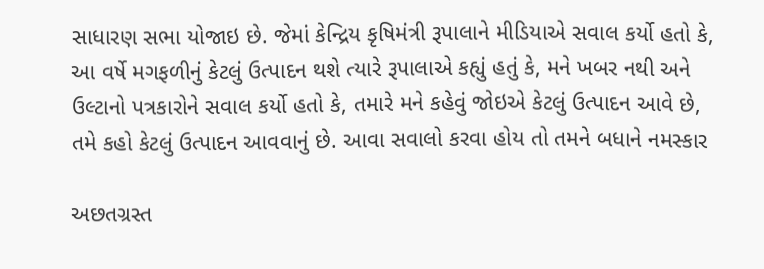સાધારણ સભા યોજાઇ છે. જેમાં કેન્દ્રિય કૃષિમંત્રી રૂપાલાને મીડિયાએ સવાલ કર્યો હતો કે, આ વર્ષે મગફળીનું કેટલું ઉત્પાદન થશે ત્યારે રૂપાલાએ કહ્યું હતું કે, મને ખબર નથી અને ઉલ્ટાનો પત્રકારોને સવાલ કર્યો હતો કે, તમારે મને કહેવું જોઇએ કેટલું ઉત્પાદન આવે છે, તમે કહો કેટલું ઉત્પાદન આવવાનું છે. આવા સવાલો કરવા હોય તો તમને બધાને નમસ્કાર

અછતગ્રસ્ત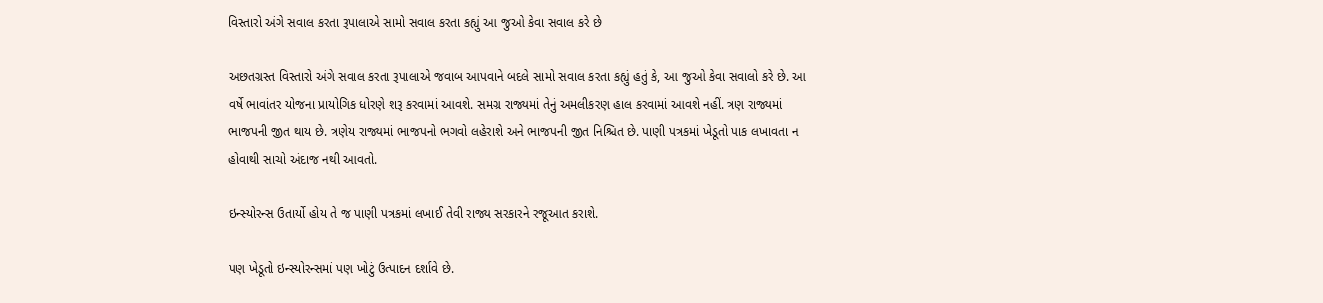વિસ્તારો અંગે સવાલ કરતા રૂપાલાએ સામો સવાલ કરતા કહ્યું આ જુઓ કેવા સવાલ કરે છે

અછતગ્રસ્ત વિસ્તારો અંગે સવાલ કરતા રૂપાલાએ જવાબ આપવાને બદલે સામો સવાલ કરતા કહ્યું હતું કે, આ જુઓ કેવા સવાલો કરે છે. આ વર્ષે ભાવાંતર યોજના પ્રાયોગિક ધોરણે શરૂ કરવામાં આવશે. સમગ્ર રાજ્યમાં તેનું અમલીકરણ હાલ કરવામાં આવશે નહીં. ત્રણ રાજ્યમાં ભાજપની જીત થાય છે. ત્રણેય રાજ્યમાં ભાજપનો ભગવો લહેરાશે અને ભાજપની જીત નિશ્ચિત છે. પાણી પત્રકમાં ખેડૂતો પાક લખાવતા ન હોવાથી સાચો અંદાજ નથી આવતો.

ઇન્સ્યોરન્સ ઉતાર્યો હોય તે જ પાણી પત્રકમાં લખાઈ તેવી રાજ્ય સરકારને રજૂઆત કરાશે.

પણ ખેડૂતો ઇન્સ્યોરન્સમાં પણ ખોટું ઉત્પાદન દર્શાવે છે.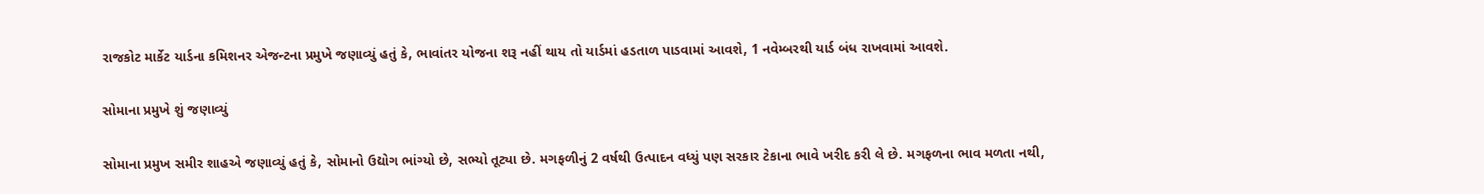રાજકોટ માર્કેટ યાર્ડના કમિશનર એજન્ટના પ્રમુખે જણાવ્યું હતું કે, ભાવાંતર યોજના શરૂ નહીં થાય તો યાર્ડમાં હડતાળ પાડવામાં આવશે, 1 નવેમ્બરથી યાર્ડ બંધ રાખવામાં આવશે.

સોમાના પ્રમુખે શું જણાવ્યું

સોમાના પ્રમુખ સમીર શાહએ જણાવ્યું હતું કે, સોમાનો ઉદ્યોગ ભાંગ્યો છે, સભ્યો તૂટ્યા છે. મગફળીનું 2 વર્ષથી ઉત્પાદન વધ્યું પણ સરકાર ટેકાના ભાવે ખરીદ કરી લે છે. મગફળના ભાવ મળતા નથી,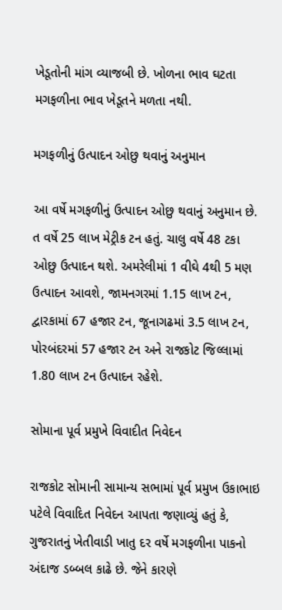ખેડૂતોની માંગ વ્યાજબી છે. ખોળના ભાવ ઘટતા મગફળીના ભાવ ખેડૂતને મળતા નથી.

મગફળીનું ઉત્પાદન ઓછુ થવાનું અનુમાન

આ વર્ષે મગફળીનું ઉત્પાદન ઓછુ થવાનું અનુમાન છે. ત વર્ષે 25 લાખ મેટ્રીક ટન હતું. ચાલુ વર્ષે 48 ટકા ઓછુ ઉત્પાદન થશે. અમરેલીમાં 1 વીઘે 4થી 5 મણ ઉત્પાદન આવશે, જામનગરમાં 1.15 લાખ ટન, દ્વારકામાં 67 હજાર ટન, જૂનાગઢમાં 3.5 લાખ ટન, પોરબંદરમાં 57 હજાર ટન અને રાજકોટ જિલ્લામાં 1.80 લાખ ટન ઉત્પાદન રહેશે.

સોમાના પૂર્વ પ્રમુખે વિવાદીત નિવેદન

રાજકોટ સોમાની સામાન્ય સભામાં પૂર્વ પ્રમુખ ઉકાભાઇ પટેલે વિવાદિત નિવેદન આપતા જણાવ્યું હતું કે, ગુજરાતનું ખેતીવાડી ખાતુ દર વર્ષે મગફળીના પાકનો અંદાજ ડબ્બલ કાઢે છે. જેને કારણે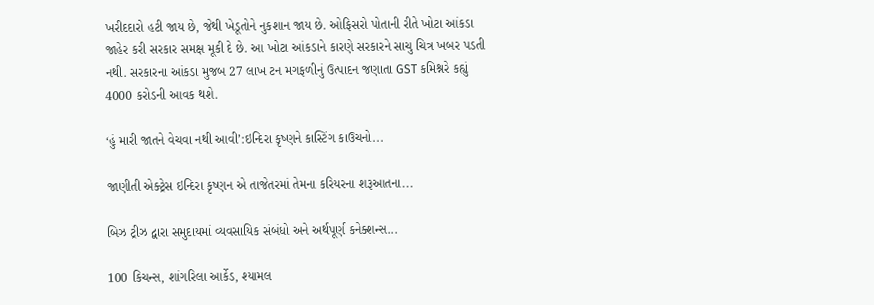ખરીદદારો હટી જાય છે, જેથી ખેડૂતોને નુકશાન જાય છે. ઓફિસરો પોતાની રીતે ખોટા આંકડા જાહેર કરી સરકાર સમક્ષ મૂકી દે છે. આ ખોટા આંકડાને કારણે સરકારને સાચુ ચિત્ર ખબર પડતી નથી. સરકારના આંકડા મુજબ 27 લાખ ટન મગફળીનું ઉત્પાદન જણાતા GST કમિશ્નરે કહ્યું 4000 કરોડની આવક થશે.

‘હું મારી જાતને વેચવા નથી આવી’:ઇન્દિરા કૃષ્ણને કાસ્ટિંગ કાઉચનો...

જાણીતી એક્ટ્રેસ ઇન્દિરા કૃષ્ણન એ તાજેતરમાં તેમના કરિયરના શરૂઆતના...

બિઝ ટ્રીઝ દ્વારા સમુદાયમાં વ્યવસાયિક સંબંધો અને અર્થપૂર્ણ કનેક્શન્સ...

100 કિચન્સ, શાંગરિલા આર્કેડ, શ્યામલ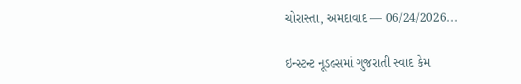ચોરાસ્તા, અમદાવાદ — 06/24/2026...

ઇન્સ્ટન્ટ નૂડલ્સમાં ગુજરાતી સ્વાદ કેમ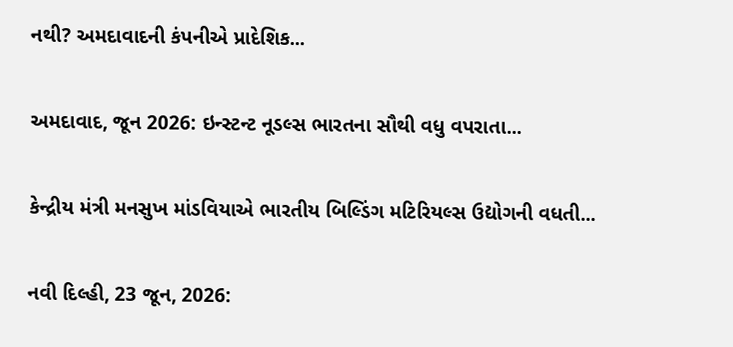નથી? અમદાવાદની કંપનીએ પ્રાદેશિક...

અમદાવાદ, જૂન 2026: ઇન્સ્ટન્ટ નૂડલ્સ ભારતના સૌથી વધુ વપરાતા...

કેન્દ્રીય મંત્રી મનસુખ માંડવિયાએ ભારતીય બિલ્ડિંગ મટિરિયલ્સ ઉદ્યોગની વધતી...

નવી દિલ્હી, 23 જૂન, 2026: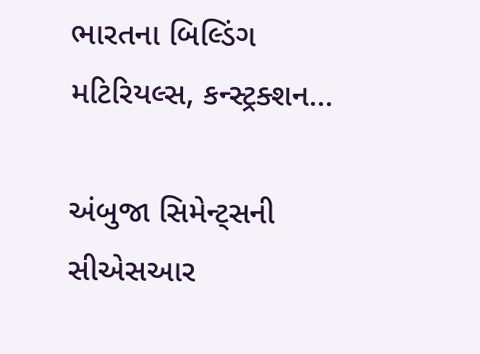ભારતના બિલ્ડિંગ મટિરિયલ્સ, કન્સ્ટ્રક્શન...

અંબુજા સિમેન્ટ્સની સીએસઆર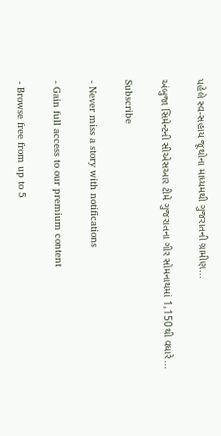પહેલે સ્વ-સહાય જૂથોના માધ્યમથી ગુજરાતની ગ્રામીણ...

અંબુજા સિમેન્ટની સીએસઆર ટીમે ગુજરાતના ગીર સોમનાથમાં 1,150થી વધારે...

Subscribe

- Never miss a story with notifications

- Gain full access to our premium content

- Browse free from up to 5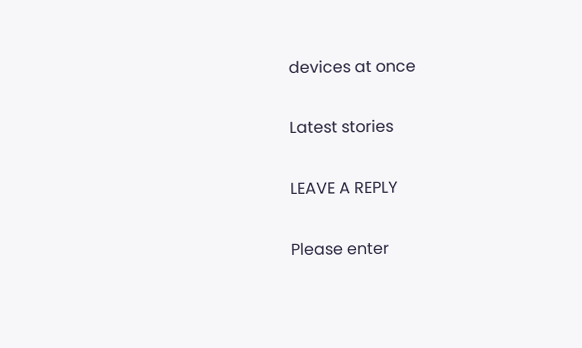devices at once

Latest stories

LEAVE A REPLY

Please enter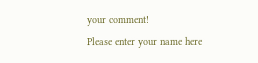your comment!
Please enter your name here